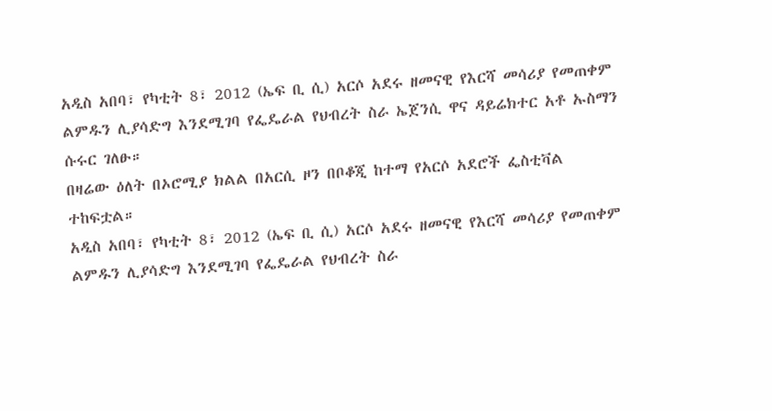አዲስ አበባ፣ የካቲት 8፣ 2012 (ኤፍ ቢ ሲ) አርሶ አደሩ ዘመናዊ የእርሻ መሳሪያ የመጠቀም ልምዱን ሊያሳድግ እንደሚገባ የፌዴራል የህብረት ስራ ኤጀንሲ ዋና ዳይሬክተር አቶ ኡስማን ሱሩር ገለፁ።
በዛሬው ዕለት በኦሮሚያ ክልል በአርሲ ዞን በቦቆጂ ከተማ የአርሶ አደሮች ፌስቲቫል ተከፍቷል።
አዲስ አበባ፣ የካቲት 8፣ 2012 (ኤፍ ቢ ሲ) አርሶ አደሩ ዘመናዊ የእርሻ መሳሪያ የመጠቀም ልምዱን ሊያሳድግ እንደሚገባ የፌዴራል የህብረት ስራ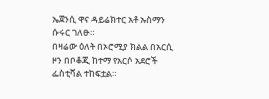ኤጀንሲ ዋና ዳይሬክተር አቶ ኡስማን ሱሩር ገለፁ።
በዛሬው ዕለት በኦሮሚያ ክልል በአርሲ ዞን በቦቆጂ ከተማ የአርሶ አደሮች ፌስቲቫል ተከፍቷል።